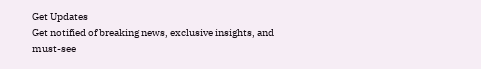Get Updates
Get notified of breaking news, exclusive insights, and must-see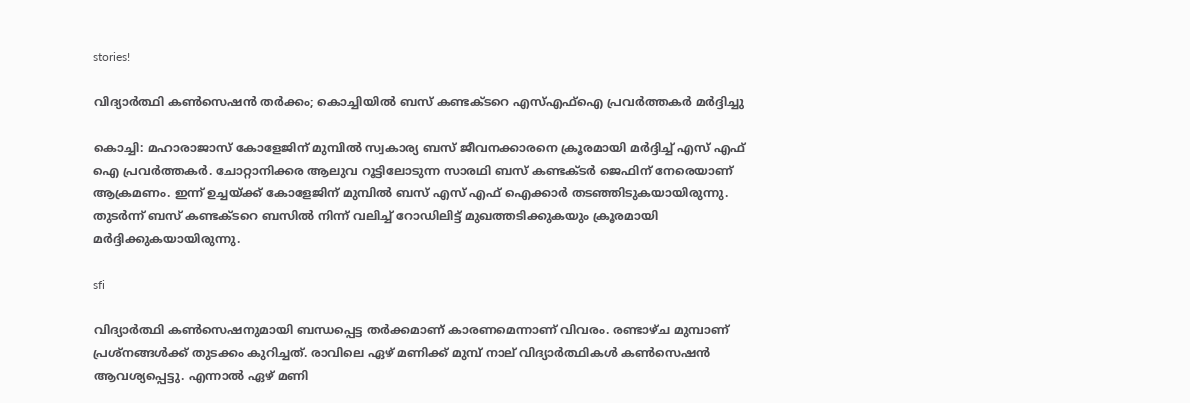stories!

വിദ്യാര്‍ത്ഥി കണ്‍സെഷന്‍ തര്‍ക്കം; കൊച്ചിയില്‍ ബസ് കണ്ടക്ടറെ എസ്എഫ്‌ഐ പ്രവര്‍ത്തകര്‍ മര്‍ദ്ദിച്ചു

കൊച്ചി: മഹാരാജാസ് കോളേജിന് മുമ്പില്‍ സ്വകാര്യ ബസ് ജീവനക്കാരനെ ക്രൂരമായി മര്‍ദ്ദിച്ച് എസ് എഫ് ഐ പ്രവര്‍ത്തകര്‍. ചോറ്റാനിക്കര ആലുവ റൂട്ടിലോടുന്ന സാരഥി ബസ് കണ്ടക്ടര്‍ ജെഫിന് നേരെയാണ് ആക്രമണം. ഇന്ന് ഉച്ചയ്ക്ക് കോളേജിന് മുമ്പില്‍ ബസ് എസ് എഫ് ഐക്കാര്‍ തടഞ്ഞിടുകയായിരുന്നു. തുടര്‍ന്ന് ബസ് കണ്ടക്ടറെ ബസില്‍ നിന്ന് വലിച്ച് റോഡിലിട്ട് മുഖത്തടിക്കുകയും ക്രൂരമായി മര്‍ദ്ദിക്കുകയായിരുന്നു.

sfi

വിദ്യാര്‍ത്ഥി കണ്‍സെഷനുമായി ബന്ധപ്പെട്ട തര്‍ക്കമാണ് കാരണമെന്നാണ് വിവരം. രണ്ടാഴ്ച മുമ്പാണ് പ്രശ്‌നങ്ങള്‍ക്ക് തുടക്കം കുറിച്ചത്. രാവിലെ ഏഴ് മണിക്ക് മുമ്പ് നാല് വിദ്യാര്‍ത്ഥികള്‍ കണ്‍സെഷന്‍ ആവശ്യപ്പെട്ടു. എന്നാല്‍ ഏഴ് മണി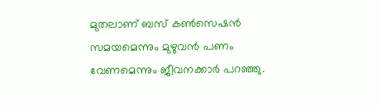മുതലാണ് ബസ് കണ്‍സെഷന്‍ സമയമെന്നും മുഴുവന്‍ പണം വേണമെന്നും ജീവനക്കാര്‍ പറഞ്ഞു.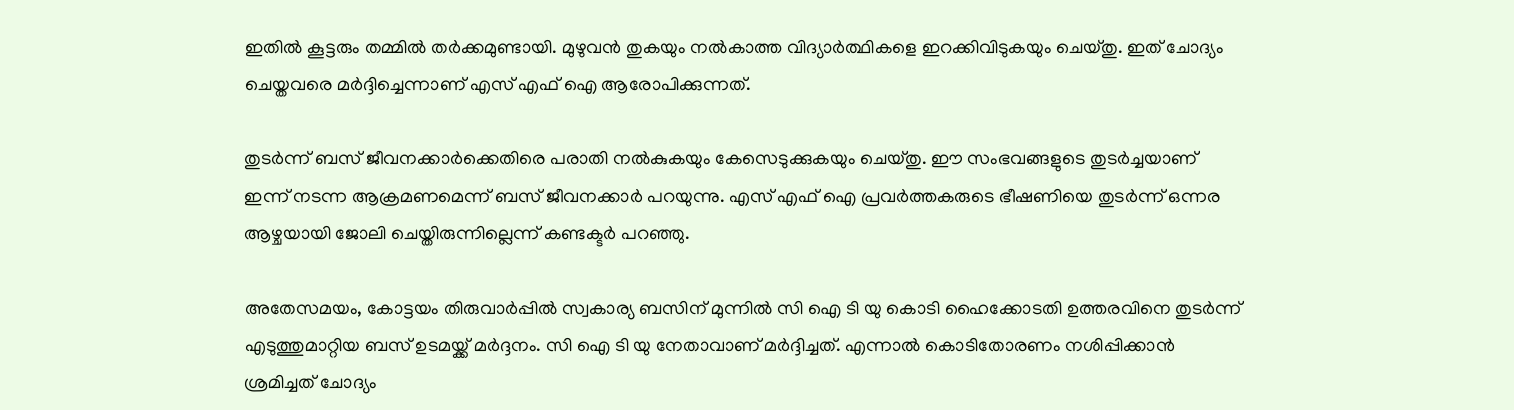ഇതില്‍ കൂട്ടരും തമ്മില്‍ തര്‍ക്കമുണ്ടായി. മുഴുവന്‍ തുകയും നല്‍കാത്ത വിദ്യാര്‍ത്ഥികളെ ഇറക്കിവിടുകയും ചെയ്തു. ഇത് ചോദ്യം ചെയ്തവരെ മര്‍ദ്ദിച്ചെന്നാണ് എസ് എഫ് ഐ ആരോപിക്കുന്നത്.

തുടര്‍ന്ന് ബസ് ജീവനക്കാര്‍ക്കെതിരെ പരാതി നല്‍കുകയും കേസെടുക്കുകയും ചെയ്തു. ഈ സംഭവങ്ങളുടെ തുടര്‍ച്ചയാണ് ഇന്ന് നടന്ന ആക്രമണമെന്ന് ബസ് ജീവനക്കാര്‍ പറയുന്നു. എസ് എഫ് ഐ പ്രവര്‍ത്തകരുടെ ഭീഷണിയെ തുടര്‍ന്ന് ഒന്നര ആഴ്ചയായി ജോലി ചെയ്തിരുന്നില്ലെന്ന് കണ്ടക്ടര്‍ പറഞ്ഞു.

അതേസമയം, കോട്ടയം തിരുവാര്‍പ്പില്‍ സ്വകാര്യ ബസിന് മുന്നില്‍ സി ഐ ടി യു കൊടി ഹൈക്കോടതി ഉത്തരവിനെ തുടര്‍ന്ന് എടുത്തുമാറ്റിയ ബസ് ഉടമയ്ക്ക് മര്‍ദ്ദനം. സി ഐ ടി യു നേതാവാണ് മര്‍ദ്ദിച്ചത്. എന്നാല്‍ കൊടിതോരണം നശിപ്പിക്കാന്‍ ശ്രമിച്ചത് ചോദ്യം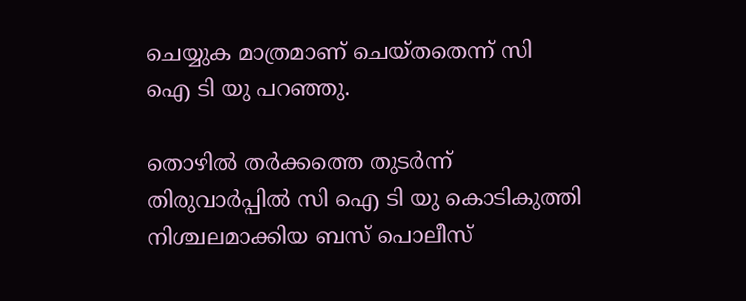ചെയ്യുക മാത്രമാണ് ചെയ്തതെന്ന് സി ഐ ടി യു പറഞ്ഞു.

തൊഴില്‍ തര്‍ക്കത്തെ തുടര്‍ന്ന് തിരുവാര്‍പ്പില്‍ സി ഐ ടി യു കൊടികുത്തി നിശ്ചലമാക്കിയ ബസ് പൊലീസ്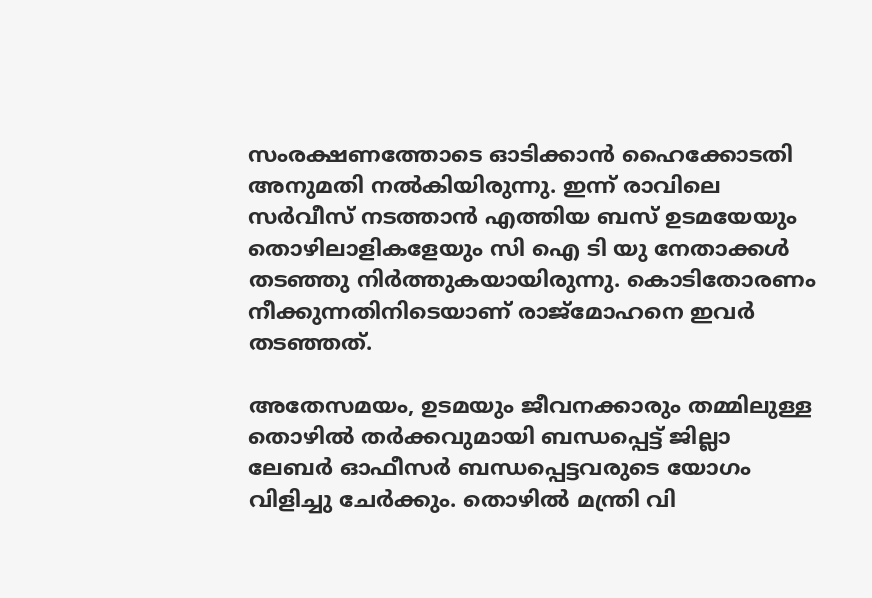സംരക്ഷണത്തോടെ ഓടിക്കാന്‍ ഹൈക്കോടതി അനുമതി നല്‍കിയിരുന്നു. ഇന്ന് രാവിലെ സര്‍വീസ് നടത്താന്‍ എത്തിയ ബസ് ഉടമയേയും തൊഴിലാളികളേയും സി ഐ ടി യു നേതാക്കള്‍ തടഞ്ഞു നിര്‍ത്തുകയായിരുന്നു. കൊടിതോരണം നീക്കുന്നതിനിടെയാണ് രാജ്‌മോഹനെ ഇവര്‍ തടഞ്ഞത്.

അതേസമയം, ഉടമയും ജീവനക്കാരും തമ്മിലുള്ള തൊഴില്‍ തര്‍ക്കവുമായി ബന്ധപ്പെട്ട് ജില്ലാ ലേബര്‍ ഓഫീസര്‍ ബന്ധപ്പെട്ടവരുടെ യോഗം വിളിച്ചു ചേര്‍ക്കും. തൊഴില്‍ മന്ത്രി വി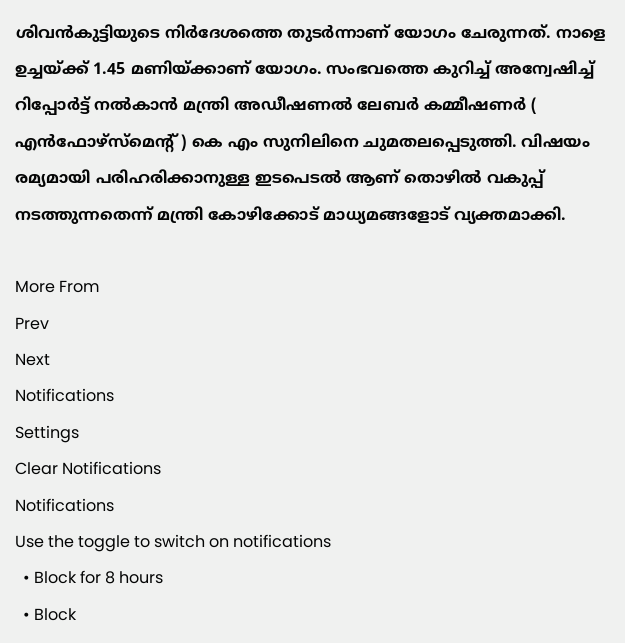ശിവന്‍കുട്ടിയുടെ നിര്‍ദേശത്തെ തുടര്‍ന്നാണ് യോഗം ചേരുന്നത്. നാളെ ഉച്ചയ്ക്ക് 1.45 മണിയ്ക്കാണ് യോഗം. സംഭവത്തെ കുറിച്ച് അന്വേഷിച്ച് റിപ്പോര്‍ട്ട് നല്‍കാന്‍ മന്ത്രി അഡീഷണല്‍ ലേബര്‍ കമ്മീഷണര്‍ ( എന്‍ഫോഴ്‌സ്‌മെന്റ് ) കെ എം സുനിലിനെ ചുമതലപ്പെടുത്തി. വിഷയം രമ്യമായി പരിഹരിക്കാനുള്ള ഇടപെടല്‍ ആണ് തൊഴില്‍ വകുപ്പ് നടത്തുന്നതെന്ന് മന്ത്രി കോഴിക്കോട് മാധ്യമങ്ങളോട് വ്യക്തമാക്കി.

More From
Prev
Next
Notifications
Settings
Clear Notifications
Notifications
Use the toggle to switch on notifications
  • Block for 8 hours
  • Block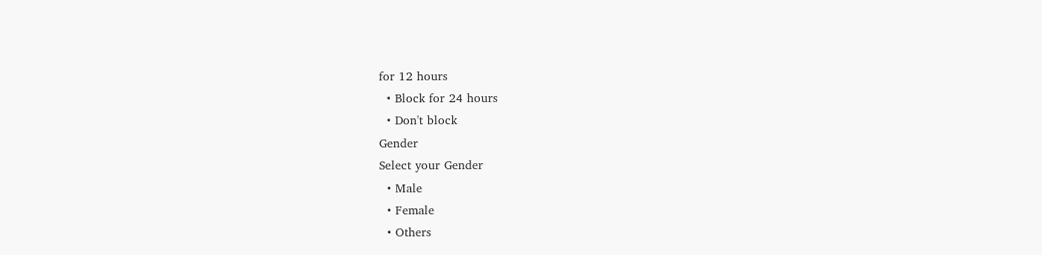for 12 hours
  • Block for 24 hours
  • Don't block
Gender
Select your Gender
  • Male
  • Female
  • Others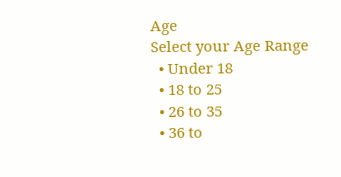Age
Select your Age Range
  • Under 18
  • 18 to 25
  • 26 to 35
  • 36 to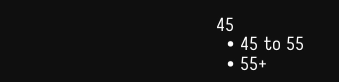45
  • 45 to 55
  • 55+